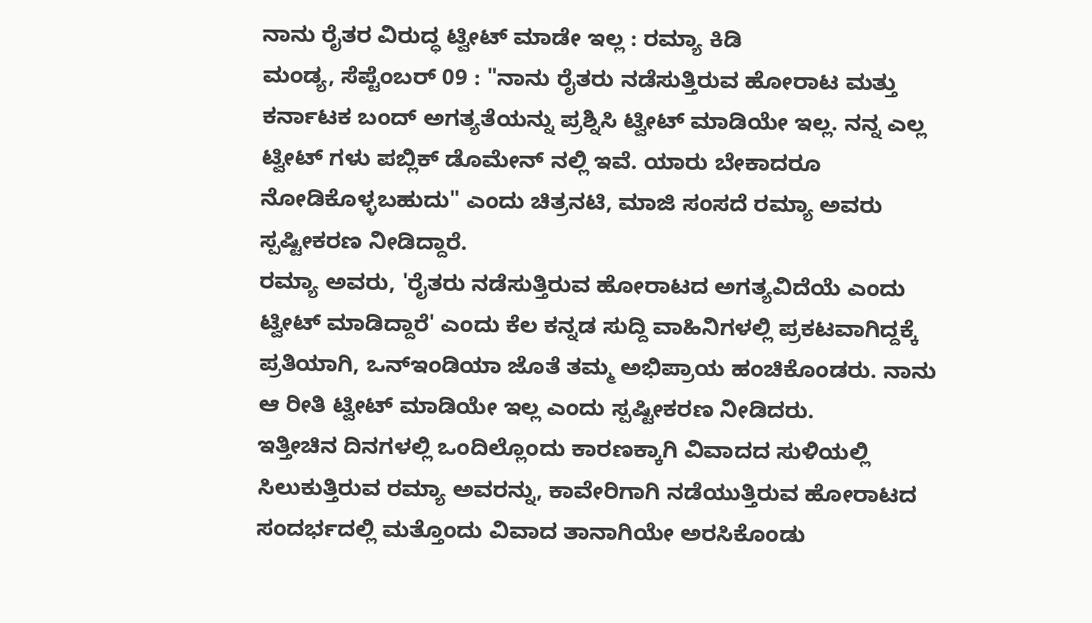ನಾನು ರೈತರ ವಿರುದ್ಧ ಟ್ವೀಟ್ ಮಾಡೇ ಇಲ್ಲ : ರಮ್ಯಾ ಕಿಡಿ
ಮಂಡ್ಯ, ಸೆಪ್ಟೆಂಬರ್ 09 : "ನಾನು ರೈತರು ನಡೆಸುತ್ತಿರುವ ಹೋರಾಟ ಮತ್ತು ಕರ್ನಾಟಕ ಬಂದ್ ಅಗತ್ಯತೆಯನ್ನು ಪ್ರಶ್ನಿಸಿ ಟ್ವೀಟ್ ಮಾಡಿಯೇ ಇಲ್ಲ. ನನ್ನ ಎಲ್ಲ ಟ್ವೀಟ್ ಗಳು ಪಬ್ಲಿಕ್ ಡೊಮೇನ್ ನಲ್ಲಿ ಇವೆ. ಯಾರು ಬೇಕಾದರೂ ನೋಡಿಕೊಳ್ಳಬಹುದು" ಎಂದು ಚಿತ್ರನಟಿ, ಮಾಜಿ ಸಂಸದೆ ರಮ್ಯಾ ಅವರು ಸ್ಪಷ್ಟೀಕರಣ ನೀಡಿದ್ದಾರೆ.
ರಮ್ಯಾ ಅವರು, 'ರೈತರು ನಡೆಸುತ್ತಿರುವ ಹೋರಾಟದ ಅಗತ್ಯವಿದೆಯೆ ಎಂದು ಟ್ವೀಟ್ ಮಾಡಿದ್ದಾರೆ' ಎಂದು ಕೆಲ ಕನ್ನಡ ಸುದ್ದಿ ವಾಹಿನಿಗಳಲ್ಲಿ ಪ್ರಕಟವಾಗಿದ್ದಕ್ಕೆ ಪ್ರತಿಯಾಗಿ, ಒನ್ಇಂಡಿಯಾ ಜೊತೆ ತಮ್ಮ ಅಭಿಪ್ರಾಯ ಹಂಚಿಕೊಂಡರು. ನಾನು ಆ ರೀತಿ ಟ್ವೀಟ್ ಮಾಡಿಯೇ ಇಲ್ಲ ಎಂದು ಸ್ಪಷ್ಟೀಕರಣ ನೀಡಿದರು.
ಇತ್ತೀಚಿನ ದಿನಗಳಲ್ಲಿ ಒಂದಿಲ್ಲೊಂದು ಕಾರಣಕ್ಕಾಗಿ ವಿವಾದದ ಸುಳಿಯಲ್ಲಿ ಸಿಲುಕುತ್ತಿರುವ ರಮ್ಯಾ ಅವರನ್ನು, ಕಾವೇರಿಗಾಗಿ ನಡೆಯುತ್ತಿರುವ ಹೋರಾಟದ ಸಂದರ್ಭದಲ್ಲಿ ಮತ್ತೊಂದು ವಿವಾದ ತಾನಾಗಿಯೇ ಅರಸಿಕೊಂಡು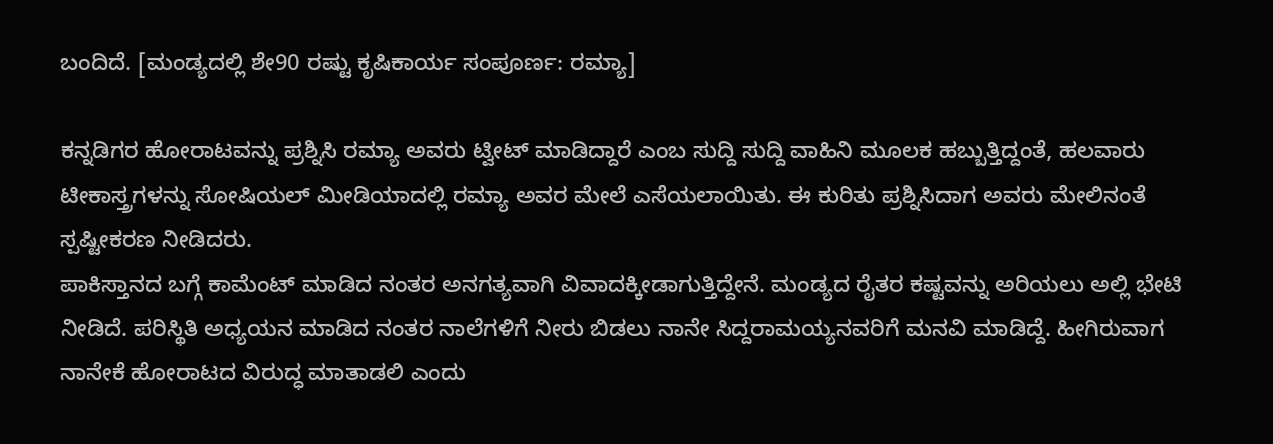ಬಂದಿದೆ. [ಮಂಡ್ಯದಲ್ಲಿ ಶೇ90 ರಷ್ಟು ಕೃಷಿಕಾರ್ಯ ಸಂಪೂರ್ಣ: ರಮ್ಯಾ]

ಕನ್ನಡಿಗರ ಹೋರಾಟವನ್ನು ಪ್ರಶ್ನಿಸಿ ರಮ್ಯಾ ಅವರು ಟ್ವೀಟ್ ಮಾಡಿದ್ದಾರೆ ಎಂಬ ಸುದ್ದಿ ಸುದ್ದಿ ವಾಹಿನಿ ಮೂಲಕ ಹಬ್ಬುತ್ತಿದ್ದಂತೆ, ಹಲವಾರು ಟೀಕಾಸ್ತ್ರಗಳನ್ನು ಸೋಷಿಯಲ್ ಮೀಡಿಯಾದಲ್ಲಿ ರಮ್ಯಾ ಅವರ ಮೇಲೆ ಎಸೆಯಲಾಯಿತು. ಈ ಕುರಿತು ಪ್ರಶ್ನಿಸಿದಾಗ ಅವರು ಮೇಲಿನಂತೆ ಸ್ಪಷ್ಟೀಕರಣ ನೀಡಿದರು.
ಪಾಕಿಸ್ತಾನದ ಬಗ್ಗೆ ಕಾಮೆಂಟ್ ಮಾಡಿದ ನಂತರ ಅನಗತ್ಯವಾಗಿ ವಿವಾದಕ್ಕೀಡಾಗುತ್ತಿದ್ದೇನೆ. ಮಂಡ್ಯದ ರೈತರ ಕಷ್ಟವನ್ನು ಅರಿಯಲು ಅಲ್ಲಿ ಭೇಟಿ ನೀಡಿದೆ. ಪರಿಸ್ಥಿತಿ ಅಧ್ಯಯನ ಮಾಡಿದ ನಂತರ ನಾಲೆಗಳಿಗೆ ನೀರು ಬಿಡಲು ನಾನೇ ಸಿದ್ದರಾಮಯ್ಯನವರಿಗೆ ಮನವಿ ಮಾಡಿದ್ದೆ. ಹೀಗಿರುವಾಗ ನಾನೇಕೆ ಹೋರಾಟದ ವಿರುದ್ಧ ಮಾತಾಡಲಿ ಎಂದು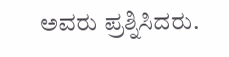ಅವರು ಪ್ರಶ್ನಿಸಿದರು.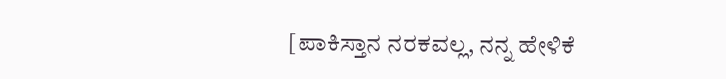[ಪಾಕಿಸ್ತಾನ ನರಕವಲ್ಲ, ನನ್ನ ಹೇಳಿಕೆ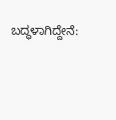ಬದ್ಧಳಾಗಿದ್ದೇನೆ: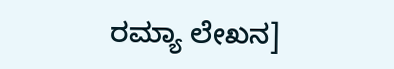ರಮ್ಯಾ ಲೇಖನ]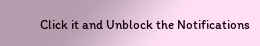Click it and Unblock the Notifications